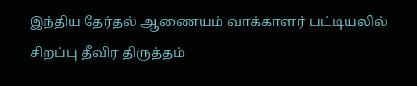இந்திய தேர்தல் ஆணையம் வாக்காளர் பட்டியலில் சிறப்பு தீவிர திருத்தம்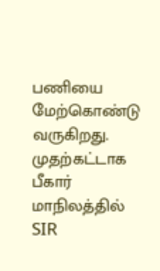பணியை மேற்கொண்டு வருகிறது. முதற்கட்டாக பீகார் மாநிலத்தில் SIR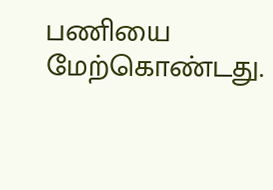பணியை மேற்கொண்டது.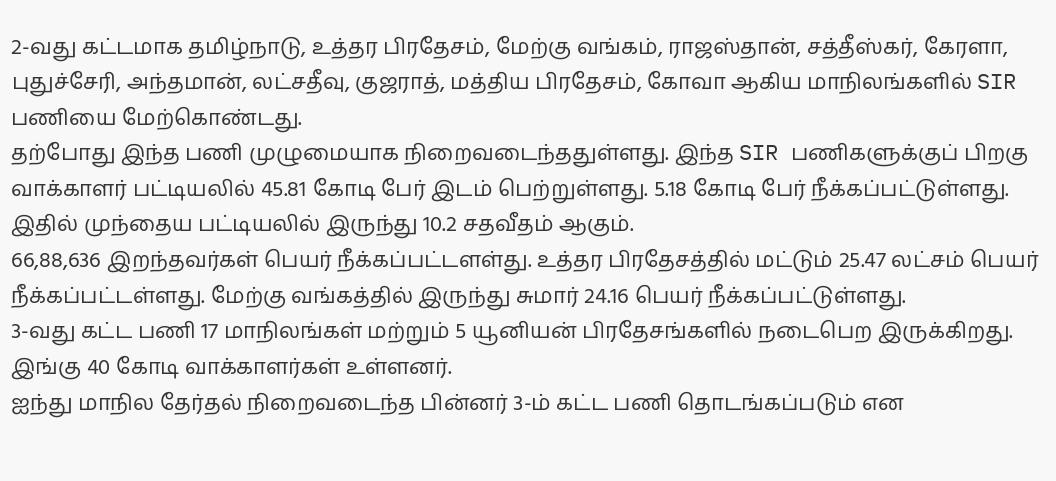2-வது கட்டமாக தமிழ்நாடு, உத்தர பிரதேசம், மேற்கு வங்கம், ராஜஸ்தான், சத்தீஸ்கர், கேரளா, புதுச்சேரி, அந்தமான், லட்சதீவு, குஜராத், மத்திய பிரதேசம், கோவா ஆகிய மாநிலங்களில் SIR பணியை மேற்கொண்டது.
தற்போது இந்த பணி முழுமையாக நிறைவடைந்ததுள்ளது. இந்த SIR பணிகளுக்குப் பிறகு வாக்காளர் பட்டியலில் 45.81 கோடி பேர் இடம் பெற்றுள்ளது. 5.18 கோடி பேர் நீக்கப்பட்டுள்ளது. இதில் முந்தைய பட்டியலில் இருந்து 10.2 சதவீதம் ஆகும்.
66,88,636 இறந்தவர்கள் பெயர் நீக்கப்பட்டளள்து. உத்தர பிரதேசத்தில் மட்டும் 25.47 லட்சம் பெயர் நீக்கப்பட்டள்ளது. மேற்கு வங்கத்தில் இருந்து சுமார் 24.16 பெயர் நீக்கப்பட்டுள்ளது.
3-வது கட்ட பணி 17 மாநிலங்கள் மற்றும் 5 யூனியன் பிரதேசங்களில் நடைபெற இருக்கிறது. இங்கு 40 கோடி வாக்காளர்கள் உள்ளனர்.
ஐந்து மாநில தேர்தல் நிறைவடைந்த பின்னர் 3-ம் கட்ட பணி தொடங்கப்படும் என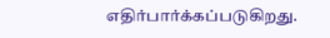எதிர்பார்க்கப்படுகிறது.